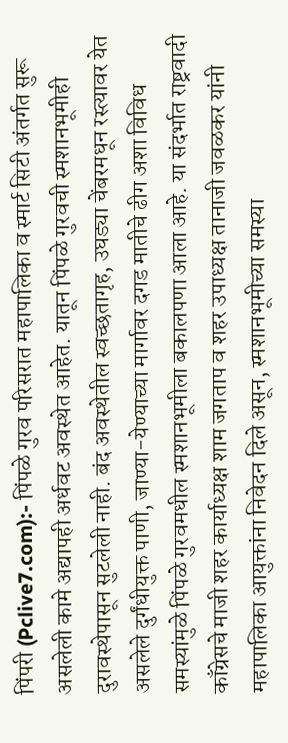पिंपरी (Pclive7.com):- पिंपळे गुरव परिसरात महापालिका व स्मार्ट सिटी अंतर्गत सुरू असलेली कामे अद्यापही अर्धवट अवस्थेत आहेत. यातून पिंपळे गुरवची स्मशानभूमीही दुरावस्थेपासून सुटलेली नाही. बंद अवस्थेतील स्वच्छतागृह, उघड्या चेंबरमधून रस्त्यावर येत असलेले दुर्गंधीयुक्त पाणी, जाण्या-येण्याच्या मार्गावर दगड मातीचे ढीग अशा विविध समस्यांमुळे पिंपळे गुरवमधील स्मशानभूमीला बकालपणा आला आहे. या संदर्भात राष्ट्रवादी काँग्रेसचे माजी शहर कार्याध्यक्ष शाम जगताप व शहर उपाध्यक्ष तानाजी जवळकर यांनी महापालिका आयुक्तांना निवेदन दिले असून, स्मशानभूमीच्या समस्या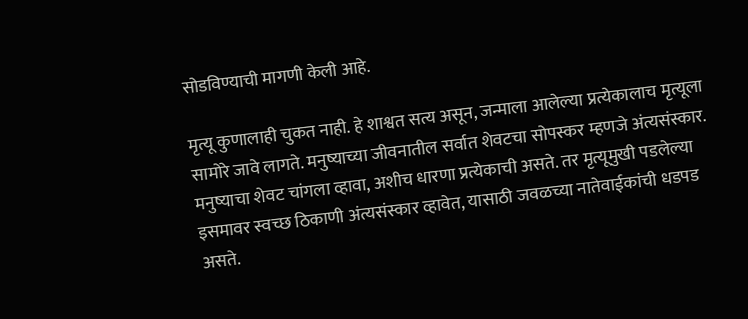सोडविण्याची मागणी केली आहे.

मृत्यू कुणालाही चुकत नाही. हे शाश्वत सत्य असून, जन्माला आलेल्या प्रत्येकालाच मृत्यूला सामोरे जावे लागते. मनुष्याच्या जीवनातील सर्वात शेवटचा सोपस्कर म्हणजे अंत्यसंस्कार. मनुष्याचा शेवट चांगला व्हावा, अशीच धारणा प्रत्येकाची असते. तर मृत्यूमुखी पडलेल्या इसमावर स्वच्छ ठिकाणी अंत्यसंस्कार व्हावेत, यासाठी जवळच्या नातेवाईकांची धडपड असते.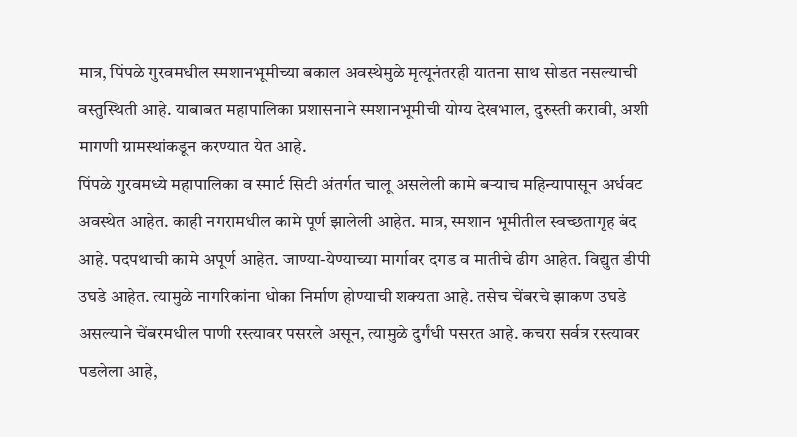मात्र, पिंपळे गुरवमधील स्मशानभूमीच्या बकाल अवस्थेमुळे मृत्यूनंतरही यातना साथ सोडत नसल्याची वस्तुस्थिती आहे. याबाबत महापालिका प्रशासनाने स्मशानभूमीची योग्य देखभाल, दुरुस्ती करावी, अशी मागणी ग्रामस्थांकडून करण्यात येत आहे.
पिंपळे गुरवमध्ये महापालिका व स्मार्ट सिटी अंतर्गत चालू असलेली कामे बऱ्याच महिन्यापासून अर्धवट अवस्थेत आहेत. काही नगरामधील कामे पूर्ण झालेली आहेत. मात्र, स्मशान भूमीतील स्वच्छतागृह बंद आहे. पदपथाची कामे अपूर्ण आहेत. जाण्या-येण्याच्या मार्गावर दगड व मातीचे ढीग आहेत. विद्युत डीपी उघडे आहेत. त्यामुळे नागरिकांना धोका निर्माण होण्याची शक्यता आहे. तसेच चेंबरचे झाकण उघडे असल्याने चेंबरमधील पाणी रस्त्यावर पसरले असून, त्यामुळे दुर्गंधी पसरत आहे. कचरा सर्वत्र रस्त्यावर पडलेला आहे,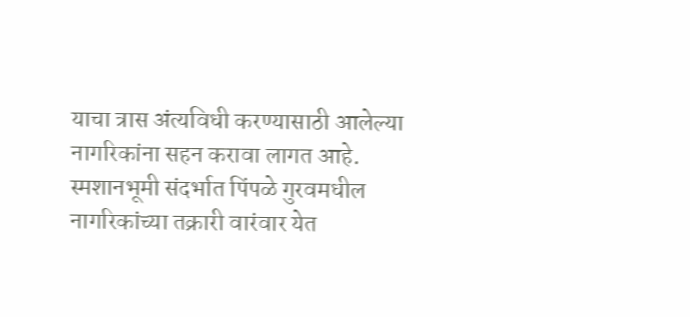याचा त्रास अंत्यविधी करण्यासाठी आलेल्या नागरिकांना सहन करावा लागत आहे.
स्मशानभूमी संदर्भात पिंपळे गुरवमधील नागरिकांच्या तक्रारी वारंवार येत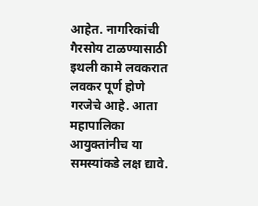आहेत. नागरिकांची गैरसोय टाळण्यासाठी इथली कामे लवकरात लवकर पूर्ण होणे गरजेचे आहे. आता महापालिका आयुक्तांनीच या समस्यांकडे लक्ष द्यावे.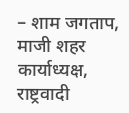– शाम जगताप, माजी शहर कार्याध्यक्ष, राष्ट्रवादी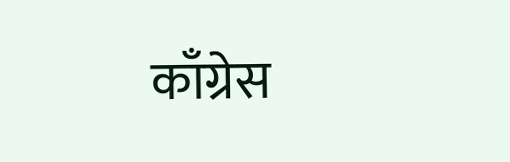काँग्रेस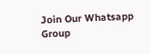Join Our Whatsapp Group